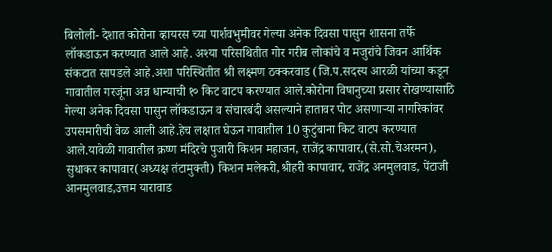बिलोली- देशात कोरोना व्हायरस च्या पार्शवभुमीवर गेल्या अनेक दिवसा पासुन शासना तर्फे लॉकडाऊन करण्यात आले आहे. अश्या परिसथितीत गोर गरीब लोकांचे व मजुरांचे जिवन आर्थिक संकटात सापडले आहे.अशा परिस्थितीत श्री लक्ष्मण ठक्करवाड (जि.प.सदस्य आरळी यांच्या कडून गावातील गरजूंना अन्न धान्याची १० किट वाटप करण्यात आले.कोरोना विषानुच्या प्रसार रोखण्यासाठि गेल्या अनेक दिवसा पासुन लॉकडाऊन व संचारबंदी असल्याने हातावर पोट असणाऱ्या नागरिकांवर उपसमारीची वेळ आली आहे.हेच लक्षात घेऊन गावातील 10 कुटुंबाना किट वाटप करण्यात आले.यावेळी गावातील क्रष्ण मंदिरचे पुजारी किशन महाजन, राजेंद्र कापावार,(से.सो.चेअरमन), सुधाकर कापावार(अध्यक्ष तंटामुक्ती) किशन मलेकरी,श्रीहरी कापावार, राजेंद्र अनमुलवाड, पेंटाजी आनमुलवाड,उत्तम यारावाड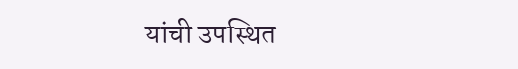यांची उपस्थित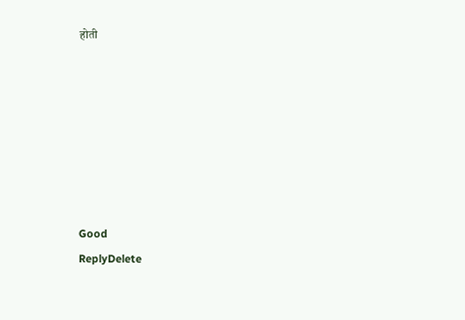होती







Good
ReplyDelete